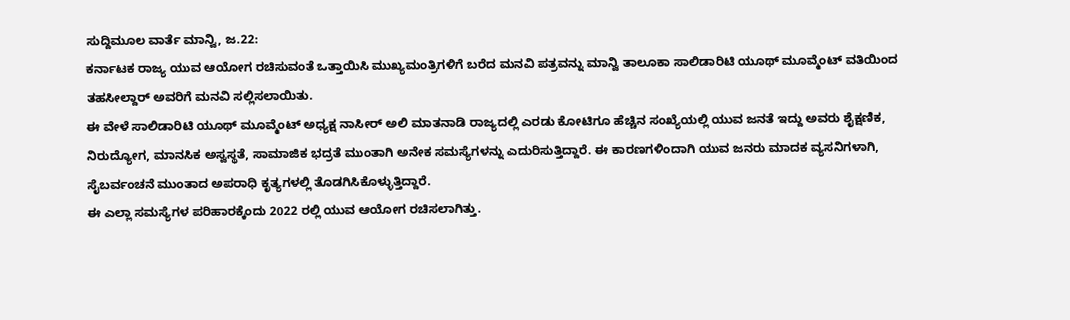ಸುದ್ದಿಮೂಲ ವಾರ್ತೆ ಮಾನ್ವಿ, ಜ.22:
ಕರ್ನಾಟಕ ರಾಜ್ಯ ಯುವ ಆಯೋಗ ರಚಿಸುವಂತೆ ಒತ್ತಾಯಿಸಿ ಮುಖ್ಯಮಂತ್ರಿಗಳಿಗೆ ಬರೆದ ಮನವಿ ಪತ್ರವನ್ನು ಮಾನ್ವಿ ತಾಲೂಕಾ ಸಾಲಿಡಾರಿಟಿ ಯೂಥ್ ಮೂವ್ಮೆಂಟ್ ವತಿಯಿಂದ ತಹಸೀಲ್ದಾರ್ ಅವರಿಗೆ ಮನವಿ ಸಲ್ಲಿಸಲಾಯಿತು.
ಈ ವೇಳೆ ಸಾಲಿಡಾರಿಟಿ ಯೂಥ್ ಮೂವ್ಮೆಂಟ್ ಅಧ್ಯಕ್ಷ ನಾಸೀರ್ ಅಲಿ ಮಾತನಾಡಿ ರಾಜ್ಯದಲ್ಲಿ ಎರಡು ಕೋಟಿಗೂ ಹೆಚ್ಚಿನ ಸಂಖ್ಯೆಯಲ್ಲಿ ಯುವ ಜನತೆ ಇದ್ದು ಅವರು ಶೈಕ್ಷಣಿಕ, ನಿರುದ್ಯೋಗ, ಮಾನಸಿಕ ಅಸ್ವಸ್ಥತೆ, ಸಾಮಾಜಿಕ ಭದ್ರತೆ ಮುಂತಾಗಿ ಅನೇಕ ಸಮಸ್ಯೆಗಳನ್ನು ಎದುರಿಸುತ್ತಿದ್ದಾರೆ. ಈ ಕಾರಣಗಳಿಂದಾಗಿ ಯುವ ಜನರು ಮಾದಕ ವ್ಯಸನಿಗಳಾಗಿ, ಸೈಬರ್ವಂಚನೆ ಮುಂತಾದ ಅಪರಾಧಿ ಕೃತ್ಯಗಳಲ್ಲಿ ತೊಡಗಿಸಿಕೊಳ್ಳುತ್ತಿದ್ದಾರೆ.
ಈ ಎಲ್ಲಾ ಸಮಸ್ಯೆಗಳ ಪರಿಹಾರಕ್ಕೆಂದು 2022 ರಲ್ಲಿ ಯುವ ಆಯೋಗ ರಚಿಸಲಾಗಿತ್ತು.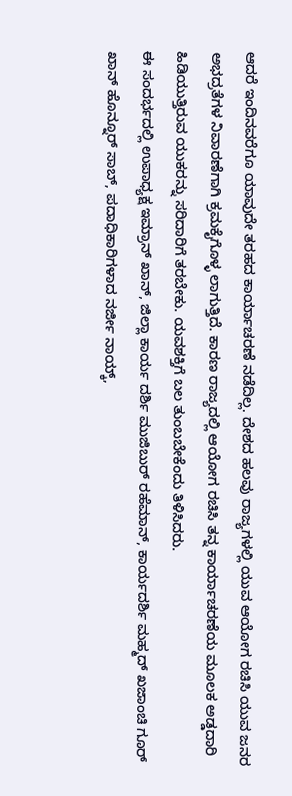ಆದರೆ ಇಂದಿನವರೆಗೂ ಯಾವುದೇ ತರಹದ ಕಾರ್ಯಾಚರಣೆ ನಡೆದಿಲ್ಲ. ದೇಶದ ಹಲವು ರಾಜ್ಯಗಳಲ್ಲಿ ಯುವ ಆಯೋಗ ರಚಿಸಿ ಯುವ ಜನರ ಅಭದ್ರತೆಗಳ ನಿವಾರಣೆಗಾಗಿ ಕ್ರಮಕೈಗೊಳ್ಳ ಲಾಗುತ್ತಿದೆ. ಕಾರಣ ರಾಜ್ಯದಲ್ಲಿ ಆಯೋಗ ರಚಿಸಿ ತನ್ನ ಕಾರ್ಯಾಚರಣೆಯ ಮೂಲಕ ಅಡ್ಡದಾರಿ ಹಿಡಿಯುತ್ತಿರುವ ಯುಕರನ್ನು ಸರಿದಾರಿಗೆ ತರಬೇಕು. ಯವಶಕ್ತಿಗೆ ಬಲ ತುಂಬಬೇಕೆಂದು ತಿಳಿಸಿದರು.
ಈ ಸಂದರ್ಭದಲ್ಲಿ ಉಪಾಧ್ಯಕ್ಷ ಇಮ್ರಾನ್ ಖಾನ್, ಜಿಲ್ಲಾ ಕಾರ್ಯ ದರ್ಶಿ ಮುಜಿಬುರ್ ರಹೆಮಾನ್, ಕಾರ್ಯದರ್ಶಿ ಮಹ್ಮದ್ ಖಜಾಂಚಿ ಗೂರ್ ಖಾನ್ ಹೊನ್ನೂರ್ ಸಾಬ್, ಪದಾಧಿಕಾರಿಗಳಾದ ನರ್ಜೀ ನಾಯ್ಕ್,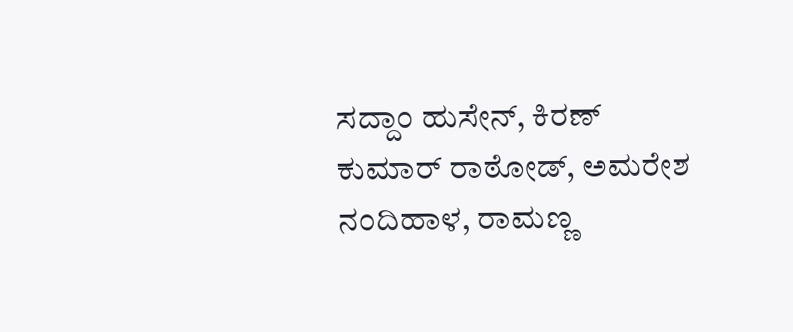ಸದ್ದಾಂ ಹುಸೇನ್, ಕಿರಣ್ ಕುಮಾರ್ ರಾಠೋಡ್, ಅಮರೇಶ ನಂದಿಹಾಳ, ರಾಮಣ್ಣ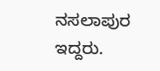ನಸಲಾಪುರ ಇದ್ದರು.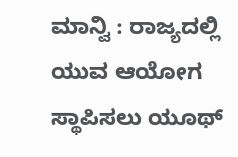ಮಾನ್ವಿ : ರಾಜ್ಯದಲ್ಲಿ ಯುವ ಆಯೋಗ ಸ್ಥಾಪಿಸಲು ಯೂಥ್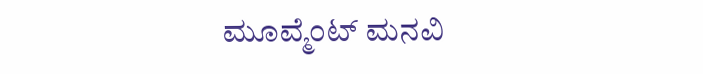ಮೂವ್ಮೆಂಟ್ ಮನವಿ